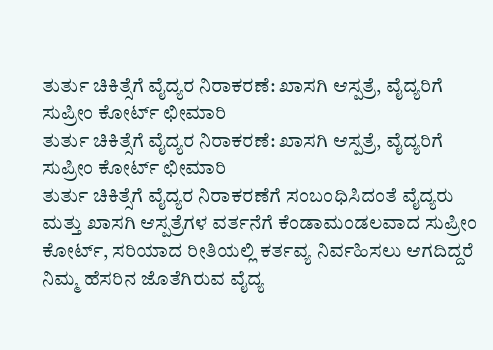ತುರ್ತು ಚಿಕಿತ್ಸೆಗೆ ವೈದ್ಯರ ನಿರಾಕರಣೆ: ಖಾಸಗಿ ಆಸ್ಪತ್ರೆ, ವೈದ್ಯರಿಗೆ ಸುಪ್ರೀಂ ಕೋರ್ಟ್ ಛೀಮಾರಿ
ತುರ್ತು ಚಿಕಿತ್ಸೆಗೆ ವೈದ್ಯರ ನಿರಾಕರಣೆ: ಖಾಸಗಿ ಆಸ್ಪತ್ರೆ, ವೈದ್ಯರಿಗೆ ಸುಪ್ರೀಂ ಕೋರ್ಟ್ ಛೀಮಾರಿ
ತುರ್ತು ಚಿಕಿತ್ಸೆಗೆ ವೈದ್ಯರ ನಿರಾಕರಣೆಗೆ ಸಂಬಂಧಿಸಿದಂತೆ ವೈದ್ಯರು ಮತ್ತು ಖಾಸಗಿ ಆಸ್ಪತ್ರೆಗಳ ವರ್ತನೆಗೆ ಕೆಂಡಾಮಂಡಲವಾದ ಸುಪ್ರೀಂ ಕೋರ್ಟ್, ಸರಿಯಾದ ರೀತಿಯಲ್ಲಿ ಕರ್ತವ್ಯ ನಿರ್ವಹಿಸಲು ಆಗದಿದ್ದರೆ ನಿಮ್ಮ ಹೆಸರಿನ ಜೊತೆಗಿರುವ ವೈದ್ಯ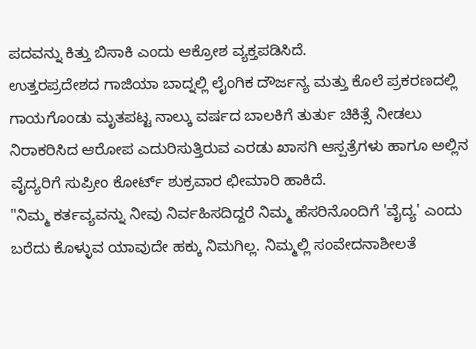ಪದವನ್ನು ಕಿತ್ತು ಬಿಸಾಕಿ ಎಂದು ಆಕ್ರೋಶ ವ್ಯಕ್ತಪಡಿಸಿದೆ.
ಉತ್ತರಪ್ರದೇಶದ ಗಾಜಿಯಾ ಬಾದ್ನಲ್ಲಿ ಲೈಂಗಿಕ ದೌರ್ಜನ್ಯ ಮತ್ತು ಕೊಲೆ ಪ್ರಕರಣದಲ್ಲಿ ಗಾಯಗೊಂಡು ಮೃತಪಟ್ಟ ನಾಲ್ಕು ವರ್ಷದ ಬಾಲಕಿಗೆ ತುರ್ತು ಚಿಕಿತ್ಸೆ ನೀಡಲು ನಿರಾಕರಿಸಿದ ಆರೋಪ ಎದುರಿಸುತ್ತಿರುವ ಎರಡು ಖಾಸಗಿ ಆಸ್ಪತ್ರೆಗಳು ಹಾಗೂ ಅಲ್ಲಿನ ವೈದ್ಯರಿಗೆ ಸುಪ್ರೀಂ ಕೋರ್ಟ್ ಶುಕ್ರವಾರ ಛೀಮಾರಿ ಹಾಕಿದೆ.
"ನಿಮ್ಮ ಕರ್ತವ್ಯವನ್ನು ನೀವು ನಿರ್ವಹಿಸದಿದ್ದರೆ ನಿಮ್ಮ ಹೆಸರಿನೊಂದಿಗೆ 'ವೈದ್ಯ' ಎಂದು ಬರೆದು ಕೊಳ್ಳುವ ಯಾವುದೇ ಹಕ್ಕು ನಿಮಗಿಲ್ಲ. ನಿಮ್ಮಲ್ಲಿ ಸಂವೇದನಾಶೀಲತೆ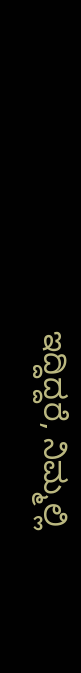ಇದ್ದಿದ್ದರೆ, ನಿಮ್ಮಲ್ಲಿ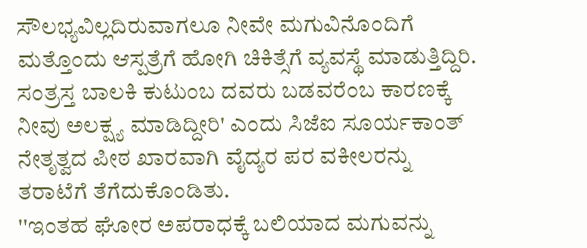ಸೌಲಭ್ಯವಿಲ್ಲದಿರುವಾಗಲೂ ನೀವೇ ಮಗುವಿನೊಂದಿಗೆ ಮತ್ತೊಂದು ಆಸ್ಪತ್ರೆಗೆ ಹೋಗಿ ಚಿಕಿತ್ಸೆಗೆ ವ್ಯವಸ್ಥೆ ಮಾಡುತ್ತಿದ್ದಿರಿ. ಸಂತ್ರಸ್ತ ಬಾಲಕಿ ಕುಟುಂಬ ದವರು ಬಡವರೆಂಬ ಕಾರಣಕ್ಕೆ ನೀವು ಅಲಕ್ಷ್ಯ ಮಾಡಿದ್ದೀರಿ' ಎಂದು ಸಿಜೆಐ ಸೂರ್ಯಕಾಂತ್ ನೇತೃತ್ವದ ಪೀಠ ಖಾರವಾಗಿ ವೈದ್ಯರ ಪರ ವಕೀಲರನ್ನು ತರಾಟೆಗೆ ತೆಗೆದುಕೊಂಡಿತು.
''ಇಂತಹ ಘೋರ ಅಪರಾಧಕ್ಕೆ ಬಲಿಯಾದ ಮಗುವನ್ನು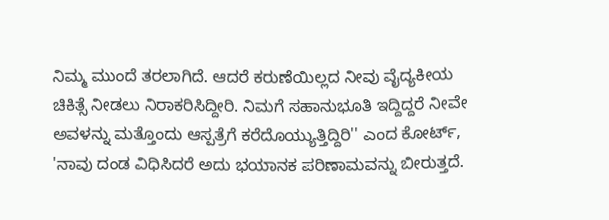ನಿಮ್ಮ ಮುಂದೆ ತರಲಾಗಿದೆ. ಆದರೆ ಕರುಣೆಯಿಲ್ಲದ ನೀವು ವೈದ್ಯಕೀಯ ಚಿಕಿತ್ಸೆ ನೀಡಲು ನಿರಾಕರಿಸಿದ್ದೀರಿ. ನಿಮಗೆ ಸಹಾನುಭೂತಿ ಇದ್ದಿದ್ದರೆ ನೀವೇ ಅವಳನ್ನು ಮತ್ತೊಂದು ಆಸ್ಪತ್ರೆಗೆ ಕರೆದೊಯ್ಯುತ್ತಿದ್ದಿರಿ'' ಎಂದ ಕೋರ್ಟ್, 'ನಾವು ದಂಡ ವಿಧಿಸಿದರೆ ಅದು ಭಯಾನಕ ಪರಿಣಾಮವನ್ನು ಬೀರುತ್ತದೆ.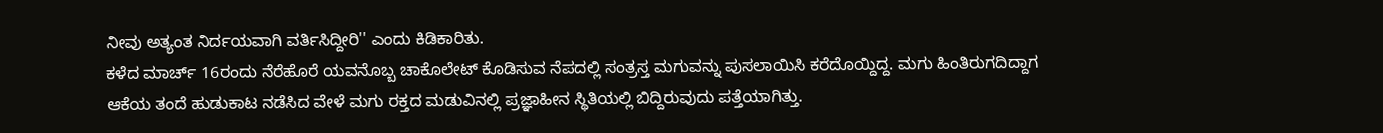ನೀವು ಅತ್ಯಂತ ನಿರ್ದಯವಾಗಿ ವರ್ತಿಸಿದ್ದೀರಿ'' ಎಂದು ಕಿಡಿಕಾರಿತು.
ಕಳೆದ ಮಾರ್ಚ್ 16ರಂದು ನೆರೆಹೊರೆ ಯವನೊಬ್ಬ ಚಾಕೊಲೇಟ್ ಕೊಡಿಸುವ ನೆಪದಲ್ಲಿ ಸಂತ್ರಸ್ತ ಮಗುವನ್ನು ಪುಸಲಾಯಿಸಿ ಕರೆದೊಯ್ದಿದ್ದ. ಮಗು ಹಿಂತಿರುಗದಿದ್ದಾಗ ಆಕೆಯ ತಂದೆ ಹುಡುಕಾಟ ನಡೆಸಿದ ವೇಳೆ ಮಗು ರಕ್ತದ ಮಡುವಿನಲ್ಲಿ ಪ್ರಜ್ಞಾಹೀನ ಸ್ಥಿತಿಯಲ್ಲಿ ಬಿದ್ದಿರುವುದು ಪತ್ತೆಯಾಗಿತ್ತು.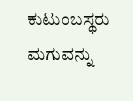ಕುಟುಂಬಸ್ಥರು ಮಗುವನ್ನು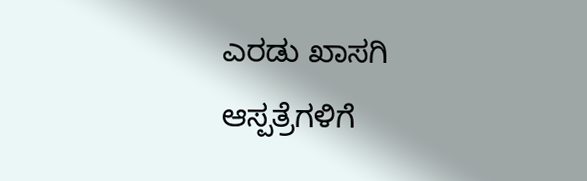ಎರಡು ಖಾಸಗಿ ಆಸ್ಪತ್ರೆಗಳಿಗೆ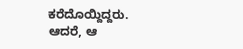ಕರೆದೊಯ್ದಿದ್ದರು.
ಆದರೆ, ಆ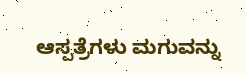ಆಸ್ಪತ್ರೆಗಳು ಮಗುವನ್ನು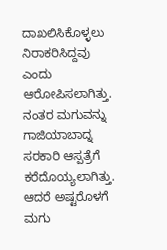ದಾಖಲಿಸಿಕೊಳ್ಳಲು ನಿರಾಕರಿಸಿದ್ದವು ಎಂದು ಆರೋಪಿಸಲಾಗಿತ್ತು. ನಂತರ ಮಗುವನ್ನು ಗಾಜಿಯಾಬಾದ್ನ ಸರಕಾರಿ ಆಸ್ಪತ್ರೆಗೆ ಕರೆದೊಯ್ಯಲಾಗಿತ್ತು. ಆದರೆ ಅಷ್ಟರೊಳಗೆ ಮಗು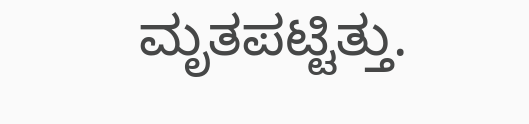ಮೃತಪಟ್ಟಿತ್ತು.